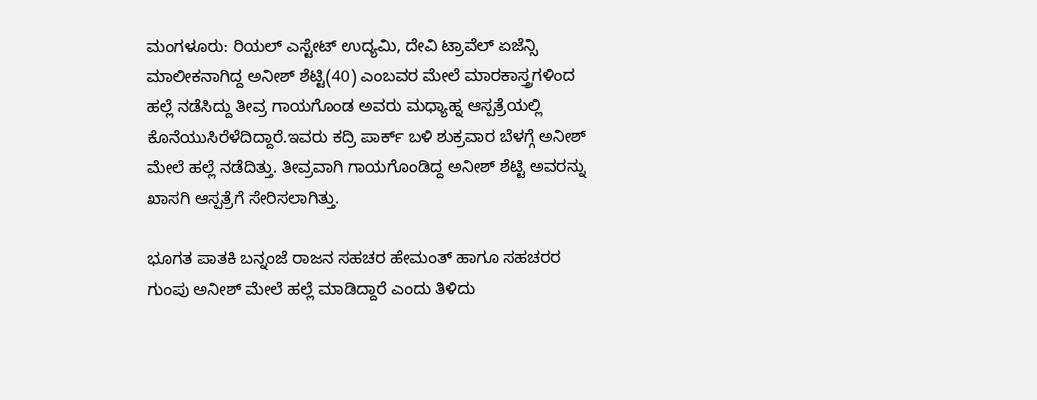ಮಂಗಳೂರು: ರಿಯಲ್ ಎಸ್ಟೇಟ್ ಉದ್ಯಮಿ, ದೇವಿ ಟ್ರಾವೆಲ್ ಏಜೆನ್ಸಿ ಮಾಲೀಕನಾಗಿದ್ದ ಅನೀಶ್ ಶೆಟ್ಟಿ(40) ಎಂಬವರ ಮೇಲೆ ಮಾರಕಾಸ್ತ್ರಗಳಿಂದ ಹಲ್ಲೆ ನಡೆಸಿದ್ದು ತೀವ್ರ ಗಾಯಗೊಂಡ ಅವರು ಮಧ್ಯಾಹ್ನ ಆಸ್ಪತ್ರೆಯಲ್ಲಿ ಕೊನೆಯುಸಿರೆಳೆದಿದ್ದಾರೆ.ಇವರು ಕದ್ರಿ ಪಾರ್ಕ್ ಬಳಿ ಶುಕ್ರವಾರ ಬೆಳಗ್ಗೆ ಅನೀಶ್ ಮೇಲೆ ಹಲ್ಲೆ ನಡೆದಿತ್ತು. ತೀವ್ರವಾಗಿ ಗಾಯಗೊಂಡಿದ್ದ ಅನೀಶ್ ಶೆಟ್ಟಿ ಅವರನ್ನು ಖಾಸಗಿ ಆಸ್ಪತ್ರೆಗೆ ಸೇರಿಸಲಾಗಿತ್ತು.

ಭೂಗತ ಪಾತಕಿ ಬನ್ನಂಜೆ ರಾಜನ ಸಹಚರ ಹೇಮಂತ್ ಹಾಗೂ ಸಹಚರರ ಗುಂಪು ಅನೀಶ್ ಮೇಲೆ ಹಲ್ಲೆ ಮಾಡಿದ್ದಾರೆ ಎಂದು ತಿಳಿದು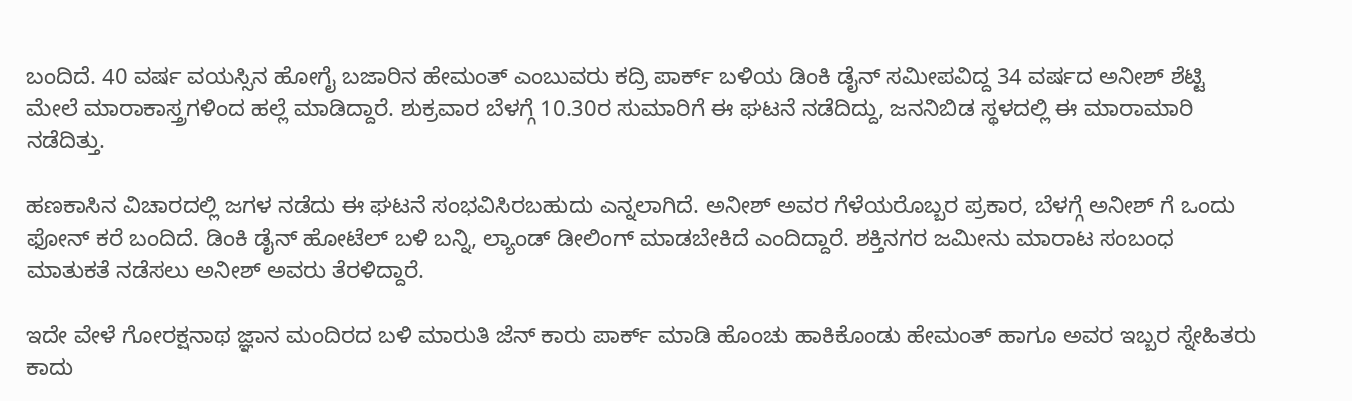ಬಂದಿದೆ. 40 ವರ್ಷ ವಯಸ್ಸಿನ ಹೋಗೈ ಬಜಾರಿನ ಹೇಮಂತ್ ಎಂಬುವರು ಕದ್ರಿ ಪಾರ್ಕ್ ಬಳಿಯ ಡಿಂಕಿ ಡೈನ್ ಸಮೀಪವಿದ್ದ 34 ವರ್ಷದ ಅನೀಶ್ ಶೆಟ್ಟಿ ಮೇಲೆ ಮಾರಾಕಾಸ್ತ್ರಗಳಿಂದ ಹಲ್ಲೆ ಮಾಡಿದ್ದಾರೆ. ಶುಕ್ರವಾರ ಬೆಳಗ್ಗೆ 10.30ರ ಸುಮಾರಿಗೆ ಈ ಘಟನೆ ನಡೆದಿದ್ದು, ಜನನಿಬಿಡ ಸ್ಥಳದಲ್ಲಿ ಈ ಮಾರಾಮಾರಿ ನಡೆದಿತ್ತು.

ಹಣಕಾಸಿನ ವಿಚಾರದಲ್ಲಿ ಜಗಳ ನಡೆದು ಈ ಘಟನೆ ಸಂಭವಿಸಿರಬಹುದು ಎನ್ನಲಾಗಿದೆ. ಅನೀಶ್ ಅವರ ಗೆಳೆಯರೊಬ್ಬರ ಪ್ರಕಾರ, ಬೆಳಗ್ಗೆ ಅನೀಶ್ ಗೆ ಒಂದು ಫೋನ್ ಕರೆ ಬಂದಿದೆ. ಡಿಂಕಿ ಡೈನ್ ಹೋಟೆಲ್ ಬಳಿ ಬನ್ನಿ, ಲ್ಯಾಂಡ್ ಡೀಲಿಂಗ್ ಮಾಡಬೇಕಿದೆ ಎಂದಿದ್ದಾರೆ. ಶಕ್ತಿನಗರ ಜಮೀನು ಮಾರಾಟ ಸಂಬಂಧ ಮಾತುಕತೆ ನಡೆಸಲು ಅನೀಶ್ ಅವರು ತೆರಳಿದ್ದಾರೆ.

ಇದೇ ವೇಳೆ ಗೋರಕ್ಷನಾಥ ಜ್ಞಾನ ಮಂದಿರದ ಬಳಿ ಮಾರುತಿ ಜೆನ್ ಕಾರು ಪಾರ್ಕ್ ಮಾಡಿ ಹೊಂಚು ಹಾಕಿಕೊಂಡು ಹೇಮಂತ್ ಹಾಗೂ ಅವರ ಇಬ್ಬರ ಸ್ನೇಹಿತರು ಕಾದು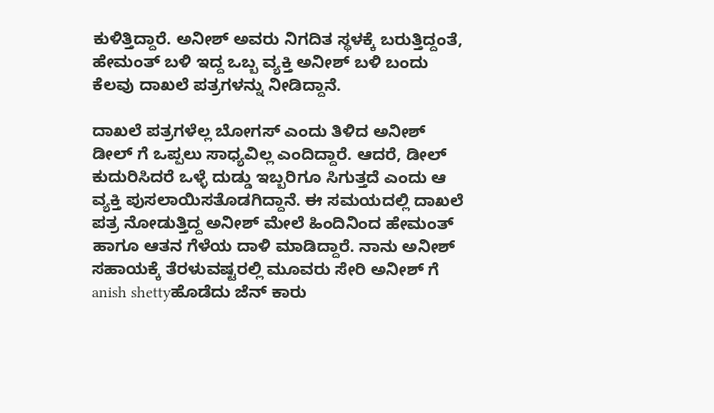ಕುಳಿತ್ತಿದ್ದಾರೆ. ಅನೀಶ್ ಅವರು ನಿಗದಿತ ಸ್ಥಳಕ್ಕೆ ಬರುತ್ತಿದ್ದಂತೆ, ಹೇಮಂತ್ ಬಳಿ ಇದ್ದ ಒಬ್ಬ ವ್ಯಕ್ತಿ ಅನೀಶ್ ಬಳಿ ಬಂದು ಕೆಲವು ದಾಖಲೆ ಪತ್ರಗಳನ್ನು ನೀಡಿದ್ದಾನೆ.

ದಾಖಲೆ ಪತ್ರಗಳೆಲ್ಲ ಬೋಗಸ್ ಎಂದು ತಿಳಿದ ಅನೀಶ್ ಡೀಲ್ ಗೆ ಒಪ್ಪಲು ಸಾಧ್ಯವಿಲ್ಲ ಎಂದಿದ್ದಾರೆ. ಆದರೆ, ಡೀಲ್ ಕುದುರಿಸಿದರೆ ಒಳ್ಳೆ ದುಡ್ಡು ಇಬ್ಬರಿಗೂ ಸಿಗುತ್ತದೆ ಎಂದು ಆ ವ್ಯಕ್ತಿ ಪುಸಲಾಯಿಸತೊಡಗಿದ್ದಾನೆ. ಈ ಸಮಯದಲ್ಲಿ ದಾಖಲೆ ಪತ್ರ ನೋಡುತ್ತಿದ್ದ ಅನೀಶ್ ಮೇಲೆ ಹಿಂದಿನಿಂದ ಹೇಮಂತ್ ಹಾಗೂ ಆತನ ಗೆಳೆಯ ದಾಳಿ ಮಾಡಿದ್ದಾರೆ. ನಾನು ಅನೀಶ್ ಸಹಾಯಕ್ಕೆ ತೆರಳುವಷ್ಟರಲ್ಲಿ ಮೂವರು ಸೇರಿ ಅನೀಶ್ ಗೆ anish shettyಹೊಡೆದು ಜೆನ್ ಕಾರು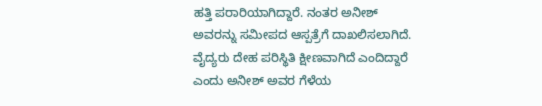ಹತ್ತಿ ಪರಾರಿಯಾಗಿದ್ದಾರೆ. ನಂತರ ಅನೀಶ್ ಅವರನ್ನು ಸಮೀಪದ ಆಸ್ಪತ್ರೆಗೆ ದಾಖಲಿಸಲಾಗಿದೆ. ವೈದ್ಯರು ದೇಹ ಪರಿಸ್ಥಿತಿ ಕ್ಷೀಣವಾಗಿದೆ ಎಂದಿದ್ದಾರೆ ಎಂದು ಅನೀಶ್ ಅವರ ಗೆಳೆಯ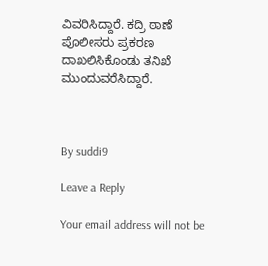ವಿವರಿಸಿದ್ದಾರೆ. ಕದ್ರಿ ಠಾಣೆ ಪೊಲೀಸರು ಪ್ರಕರಣ ದಾಖಲಿಸಿಕೊಂಡು ತನಿಖೆ ಮುಂದುವರೆಸಿದ್ದಾರೆ.



By suddi9

Leave a Reply

Your email address will not be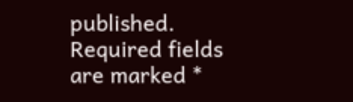published. Required fields are marked *